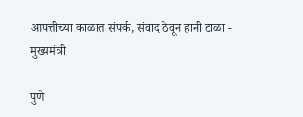आपत्तीच्या काळात संपर्क, संवाद ठेवून हानी टाळा - मुख्यमंत्री

पुणे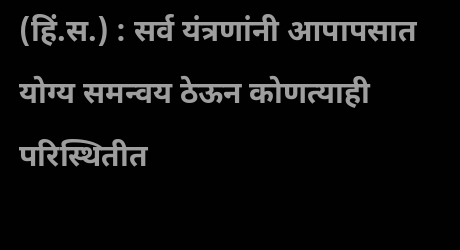(हिं.स.) : सर्व यंत्रणांनी आपापसात योग्य समन्वय ठेऊन कोणत्याही परिस्थितीत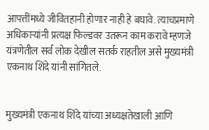आपत्तींमध्ये जीवितहानी होणार नाही हे बघावे. त्याचप्रमाणे अधिकाऱ्यांनी प्रत्यक्ष फिल्डवर उतरून काम करावे म्हणजे यंत्रणेतील सर्व लोक देखील सतर्क राहतील असे मुख्यमंत्री एकनाथ शिंदे यांनी सांगितले.


मुख्यमंत्री एकनाथ शिंदे यांच्या अध्यक्षतेखाली आणि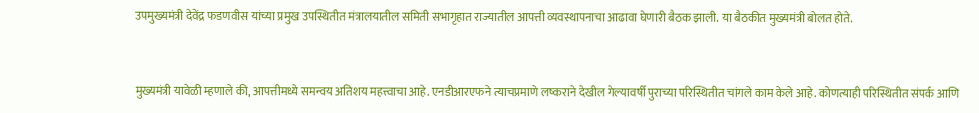उपमुख्यमंत्री देवेंद्र फडणवीस यांच्या प्रमुख उपस्थितीत मंत्रालयातील समिती सभागृहात राज्यातील आपत्ती व्यवस्थापनाचा आढावा घेणारी बैठक झाली. या बैठकीत मुख्यमंत्री बोलत होते.


मुख्यमंत्री यावेळी म्हणाले की, आपत्तीमध्ये समन्वय अतिशय महत्त्वाचा आहे. एनडीआरएफने त्याचप्रमाणे लष्कराने देखील गेल्यावर्षी पुराच्या परिस्थितीत चांगले काम केले आहे. कोणत्याही परिस्थितीत संपर्क आणि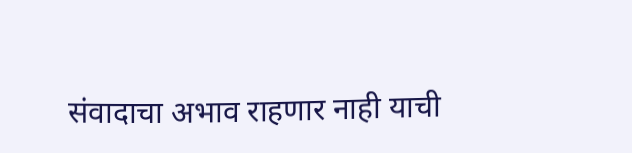संवादाचा अभाव राहणार नाही याची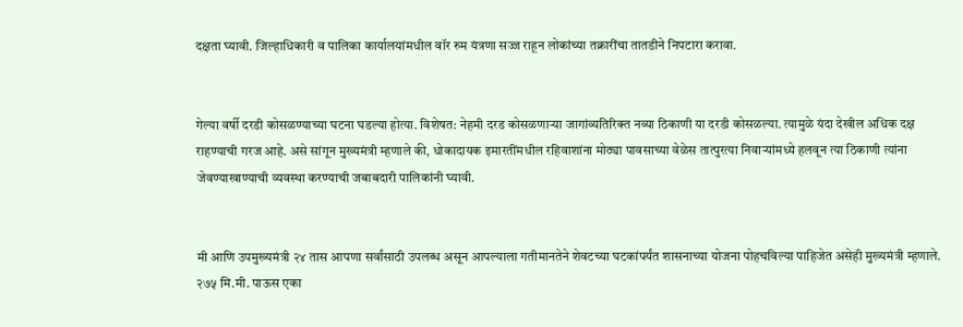दक्षता घ्यावी. जिल्हाधिकारी व पालिका कार्यालयांमधील वॉर रुम यंत्रणा सज्ज राहून लोकांच्या तक्रारींचा तातडीने निपटारा करावा.


गेल्या वर्षी दरडी कोसळण्याच्या घटना घडल्या होत्या. विशेषत: नेहमी दरड कोसळणाऱ्या जागांव्यतिरिक्त नव्या ठिकाणी या दरडी कोसळल्या. त्यामुळे यंदा देखील अधिक दक्ष राहण्याची गरज आहे. असे सांगून मुख्यमंत्री म्हणाले की, धोकादायक इमारतींमधील रहिवाशांना मोठ्या पावसाच्या वेळेस तात्पुरत्या निवाऱ्यांमध्ये हलवून त्या ठिकाणी त्यांना जेवण्याखाण्याची व्यवस्था करण्याची जबाबदारी पालिकांनी घ्यावी.


मी आणि उपमुख्यमंत्री २४ तास आपणा सर्वांसाठी उपलब्ध असून आपल्याला गतीमानतेने शेवटच्या घटकांपर्यंत शासनाच्या योजना पोहचविल्या पाहिजेत असेही मुख्यमंत्री म्हणाले. २७५ मि.मी. पाऊस एका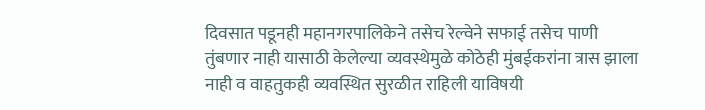दिवसात पडूनही महानगरपालिकेने तसेच रेल्वेने सफाई तसेच पाणी तुंबणार नाही यासाठी केलेल्या व्यवस्थेमुळे कोठेही मुंबईकरांना त्रास झाला नाही व वाहतुकही व्यवस्थित सुरळीत राहिली याविषयी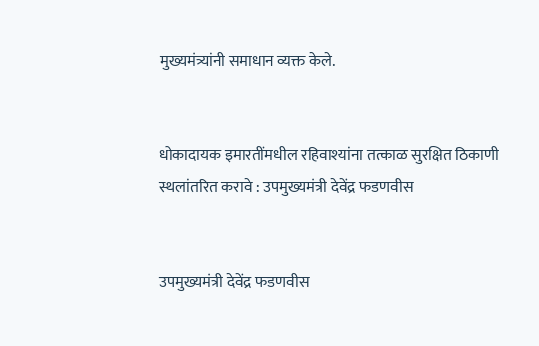मुख्यमंत्र्यांनी समाधान व्यक्त केले.


धोकादायक इमारतींमधील रहिवाश्यांना तत्काळ सुरक्षित ठिकाणी स्थलांतरित करावे : उपमुख्यमंत्री देवेंद्र फडणवीस


उपमुख्यमंत्री देवेंद्र फडणवीस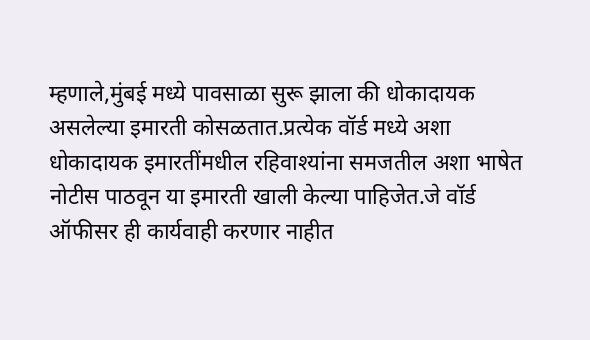म्हणाले,मुंबई मध्ये पावसाळा सुरू झाला की धोकादायक असलेल्या इमारती कोसळतात.प्रत्येक वॉर्ड मध्ये अशा धोकादायक इमारतींमधील रहिवाश्यांना समजतील अशा भाषेत नोटीस पाठवून या इमारती खाली केल्या पाहिजेत.जे वॉर्ड ऑफीसर ही कार्यवाही करणार नाहीत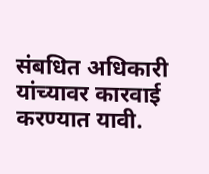संबधित अधिकारी यांच्यावर कारवाई करण्यात यावी.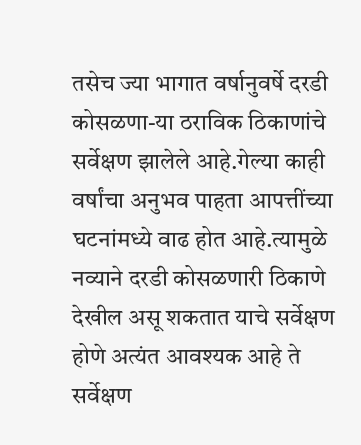तसेच ज्या भागात वर्षानुवर्षे दरडी कोसळणा-या ठराविक ठिकाणांचे सर्वेक्षण झालेले आहे.गेल्या काही वर्षांचा अनुभव पाहता आपत्तींच्या घटनांमध्ये वाढ होत आहे.त्यामुळे नव्याने दरडी कोसळणारी ठिकाणे देखील असू शकतात याचे सर्वेक्षण होणे अत्यंत आवश्यक आहे ते सर्वेक्षण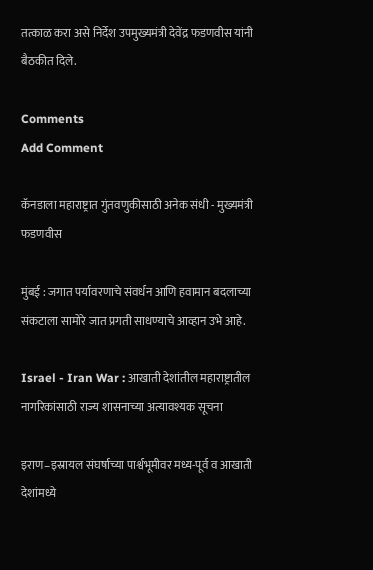तत्काळ करा असे निर्देश उपमुख्यमंत्री देवेंद्र फडणवीस यांनी बैठकीत दिले.

Comments
Add Comment

कॅनडाला महाराष्ट्रात गुंतवणुकीसाठी अनेक संधी - मुख्यमंत्री फडणवीस

मुंबई : जगात पर्यावरणाचे संवर्धन आणि हवामान बदलाच्या संकटाला सामोरे जात प्रगती साधण्याचे आव्हान उभे आहे.

Israel - Iran War : आखाती देशांतील महाराष्ट्रातील नागरिकांसाठी राज्य शासनाच्या अत्यावश्यक सूचना

इराण–इस्रायल संघर्षाच्या पार्श्वभूमीवर मध्य-पूर्व व आखाती देशांमध्ये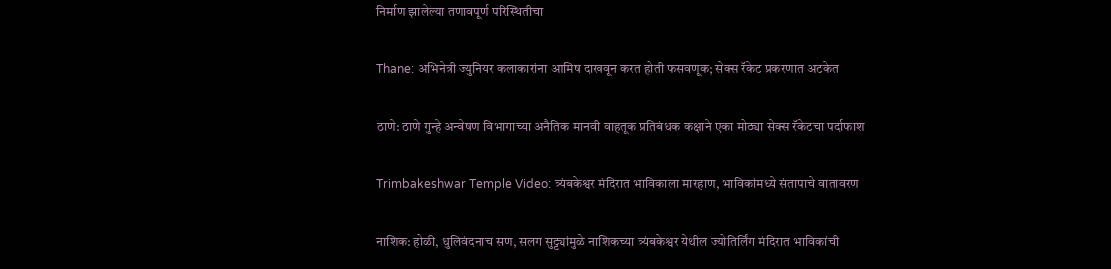निर्माण झालेल्या तणावपूर्ण परिस्थितीचा

Thane: अभिनेत्री ज्युनियर कलाकारांना आमिष दाखवून करत होती फसवणूक; सेक्स रॅकेट प्रकरणात अटकेत

ठाणे: ठाणे गुन्हे अन्वेषण विभागाच्या अनैतिक मानवी वाहतूक प्रतिबंधक कक्षाने एका मोठ्या सेक्स रॅकेटचा पर्दाफाश

Trimbakeshwar Temple Video: त्र्यंबकेश्वर मंदिरात भाविकाला मारहाण, भाविकांमध्ये संतापाचे वातावरण

नाशिक: होळी, धुलिवंदनाच सण, सलग सुट्ट्यांमुळे नाशिकच्या त्र्यंबकेश्वर येथील ज्योतिर्लिंग मंदिरात भाविकांची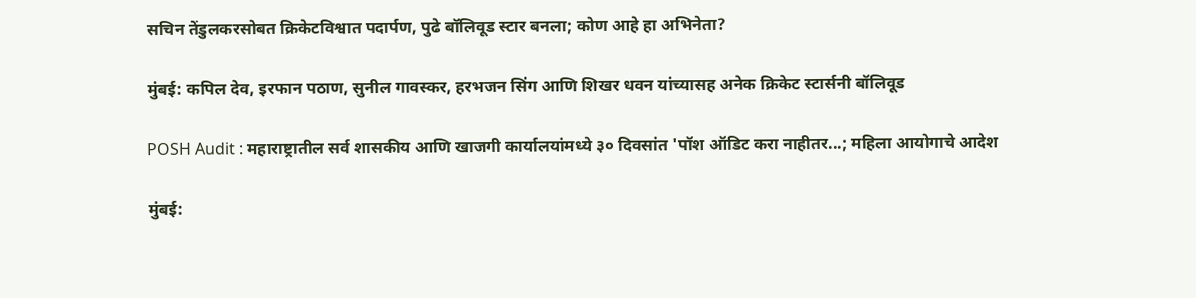सचिन तेंडुलकरसोबत क्रिकेटविश्वात पदार्पण, पुढे बॉलिवूड स्टार बनला; कोण आहे हा अभिनेता?

मुंबई: कपिल देव, इरफान पठाण, सुनील गावस्कर, हरभजन सिंग आणि शिखर धवन यांच्यासह अनेक क्रिकेट स्टार्सनी बॉलिवूड

POSH Audit : महाराष्ट्रातील सर्व शासकीय आणि खाजगी कार्यालयांमध्ये ३० दिवसांत 'पॉश ऑडिट करा नाहीतर...; महिला आयोगाचे आदेश

मुंबई: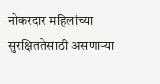नोकरदार महिलांच्या सुरक्षिततेसाठी असणाऱ्या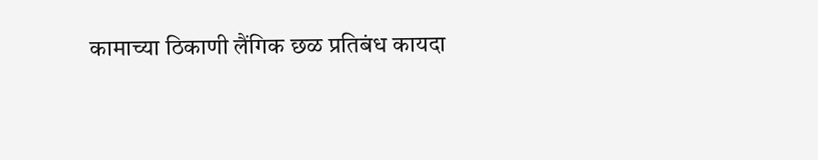कामाच्या ठिकाणी लैंगिक छळ प्रतिबंध कायदा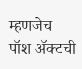म्हणजेच पॉश ॲक्टची